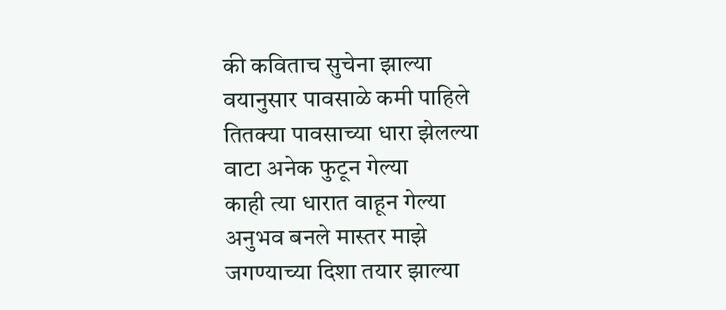की कविताच सुचेना झाल्या
वयानुसार पावसाळे कमी पाहिले
तितक्या पावसाच्या धारा झेलल्या
वाटा अनेक फुटून गेल्या
काही त्या धारात वाहून गेल्या
अनुभव बनले मास्तर माझे
जगण्याच्या दिशा तयार झाल्या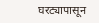घरट्यापासून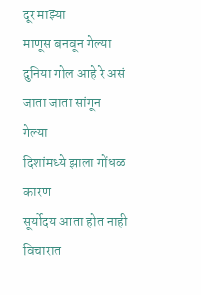दूर माझ्या
माणूस बनवून गेल्या
दुनिया गोल आहे रे असं
जाता जाता सांगून गेल्या
दिशांमध्ये झाला गोंधळ कारण
सूर्योदय आता होत नाही
विचारात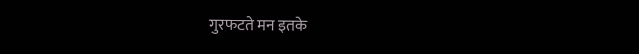गुरफटते मन इतके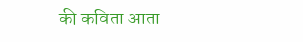की कविता आता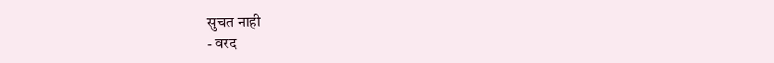सुचत नाही
- वरद